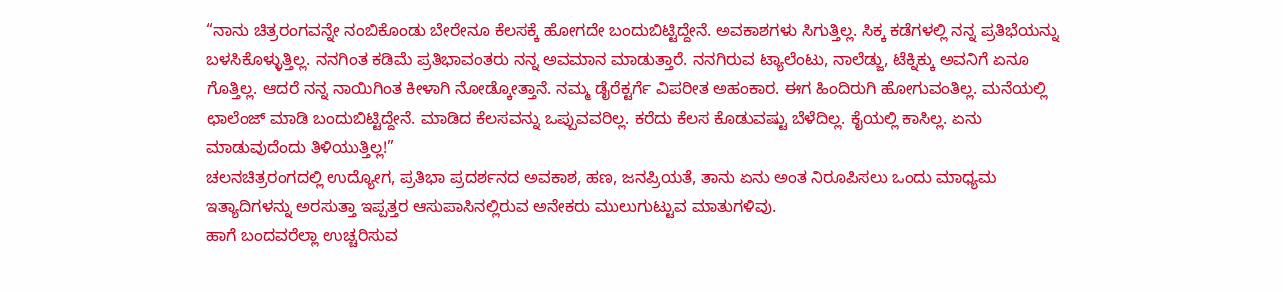“ನಾನು ಚಿತ್ರರಂಗವನ್ನೇ ನಂಬಿಕೊಂಡು ಬೇರೇನೂ ಕೆಲಸಕ್ಕೆ ಹೋಗದೇ ಬಂದುಬಿಟ್ಟಿದ್ದೇನೆ. ಅವಕಾಶಗಳು ಸಿಗುತ್ತಿಲ್ಲ. ಸಿಕ್ಕ ಕಡೆಗಳಲ್ಲಿ ನನ್ನ ಪ್ರತಿಭೆಯನ್ನು ಬಳಸಿಕೊಳ್ಳುತ್ತಿಲ್ಲ. ನನಗಿಂತ ಕಡಿಮೆ ಪ್ರತಿಭಾವಂತರು ನನ್ನ ಅವಮಾನ ಮಾಡುತ್ತಾರೆ. ನನಗಿರುವ ಟ್ಯಾಲೆಂಟು, ನಾಲೆಡ್ಜು, ಟೆಕ್ನಿಕ್ಕು ಅವನಿಗೆ ಏನೂ ಗೊತ್ತಿಲ್ಲ. ಆದರೆ ನನ್ನ ನಾಯಿಗಿಂತ ಕೀಳಾಗಿ ನೋಡ್ಕೋತ್ತಾನೆ. ನಮ್ಮ ಡೈರೆಕ್ಟರ್ಗೆ ವಿಪರೀತ ಅಹಂಕಾರ. ಈಗ ಹಿಂದಿರುಗಿ ಹೋಗುವಂತಿಲ್ಲ. ಮನೆಯಲ್ಲಿ ಛಾಲೆಂಜ್ ಮಾಡಿ ಬಂದುಬಿಟ್ಟಿದ್ದೇನೆ. ಮಾಡಿದ ಕೆಲಸವನ್ನು ಒಪ್ಪುವವರಿಲ್ಲ. ಕರೆದು ಕೆಲಸ ಕೊಡುವಷ್ಟು ಬೆಳೆದಿಲ್ಲ. ಕೈಯಲ್ಲಿ ಕಾಸಿಲ್ಲ. ಏನು ಮಾಡುವುದೆಂದು ತಿಳಿಯುತ್ತಿಲ್ಲ!”
ಚಲನಚಿತ್ರರಂಗದಲ್ಲಿ ಉದ್ಯೋಗ, ಪ್ರತಿಭಾ ಪ್ರದರ್ಶನದ ಅವಕಾಶ, ಹಣ, ಜನಪ್ರಿಯತೆ, ತಾನು ಏನು ಅಂತ ನಿರೂಪಿಸಲು ಒಂದು ಮಾಧ್ಯಮ ಇತ್ಯಾದಿಗಳನ್ನು ಅರಸುತ್ತಾ ಇಪ್ಪತ್ತರ ಆಸುಪಾಸಿನಲ್ಲಿರುವ ಅನೇಕರು ಮುಲುಗುಟ್ಟುವ ಮಾತುಗಳಿವು.
ಹಾಗೆ ಬಂದವರೆಲ್ಲಾ ಉಚ್ಚರಿಸುವ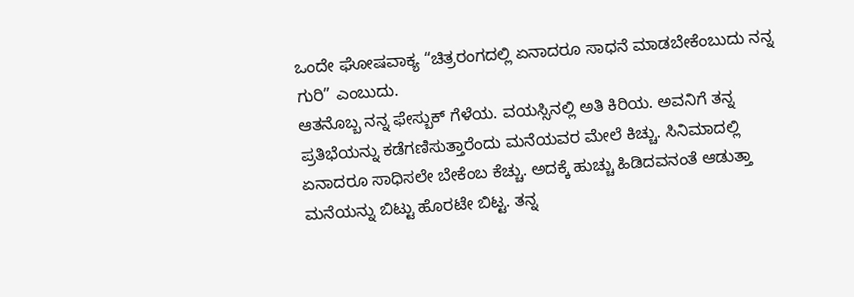ಒಂದೇ ಘೋಷವಾಕ್ಯ “ಚಿತ್ರರಂಗದಲ್ಲಿ ಏನಾದರೂ ಸಾಧನೆ ಮಾಡಬೇಕೆಂಬುದು ನನ್ನ ಗುರಿ” ಎಂಬುದು.
ಆತನೊಬ್ಬ ನನ್ನ ಫೇಸ್ಬುಕ್ ಗೆಳೆಯ. ವಯಸ್ಸಿನಲ್ಲಿ ಅತಿ ಕಿರಿಯ. ಅವನಿಗೆ ತನ್ನ ಪ್ರತಿಭೆಯನ್ನು ಕಡೆಗಣಿಸುತ್ತಾರೆಂದು ಮನೆಯವರ ಮೇಲೆ ಕಿಚ್ಚು. ಸಿನಿಮಾದಲ್ಲಿ ಏನಾದರೂ ಸಾಧಿಸಲೇ ಬೇಕೆಂಬ ಕೆಚ್ಚು. ಅದಕ್ಕೆ ಹುಚ್ಚು ಹಿಡಿದವನಂತೆ ಆಡುತ್ತಾ ಮನೆಯನ್ನು ಬಿಟ್ಟು ಹೊರಟೇ ಬಿಟ್ಟ. ತನ್ನ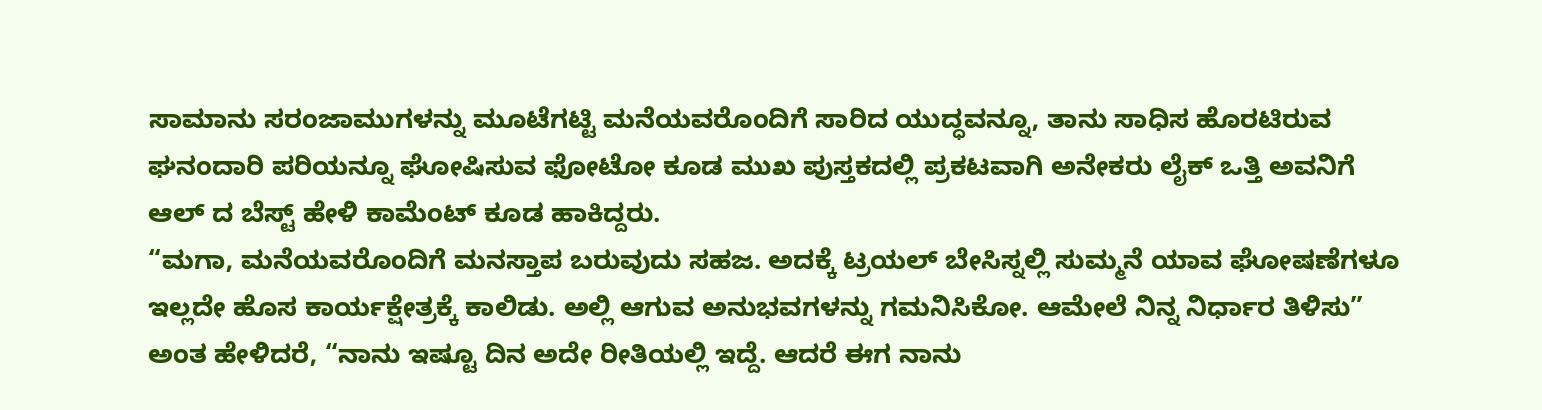ಸಾಮಾನು ಸರಂಜಾಮುಗಳನ್ನು ಮೂಟೆಗಟ್ಟಿ ಮನೆಯವರೊಂದಿಗೆ ಸಾರಿದ ಯುದ್ಧವನ್ನೂ, ತಾನು ಸಾಧಿಸ ಹೊರಟಿರುವ ಘನಂದಾರಿ ಪರಿಯನ್ನೂ ಘೋಷಿಸುವ ಫೋಟೋ ಕೂಡ ಮುಖ ಪುಸ್ತಕದಲ್ಲಿ ಪ್ರಕಟವಾಗಿ ಅನೇಕರು ಲೈಕ್ ಒತ್ತಿ ಅವನಿಗೆ ಆಲ್ ದ ಬೆಸ್ಟ್ ಹೇಳಿ ಕಾಮೆಂಟ್ ಕೂಡ ಹಾಕಿದ್ದರು.
“ಮಗಾ, ಮನೆಯವರೊಂದಿಗೆ ಮನಸ್ತಾಪ ಬರುವುದು ಸಹಜ. ಅದಕ್ಕೆ ಟ್ರಯಲ್ ಬೇಸಿಸ್ನಲ್ಲಿ ಸುಮ್ಮನೆ ಯಾವ ಘೋಷಣೆಗಳೂ ಇಲ್ಲದೇ ಹೊಸ ಕಾರ್ಯಕ್ಷೇತ್ರಕ್ಕೆ ಕಾಲಿಡು. ಅಲ್ಲಿ ಆಗುವ ಅನುಭವಗಳನ್ನು ಗಮನಿಸಿಕೋ. ಆಮೇಲೆ ನಿನ್ನ ನಿರ್ಧಾರ ತಿಳಿಸು” ಅಂತ ಹೇಳಿದರೆ, “ನಾನು ಇಷ್ಟೂ ದಿನ ಅದೇ ರೀತಿಯಲ್ಲಿ ಇದ್ದೆ. ಆದರೆ ಈಗ ನಾನು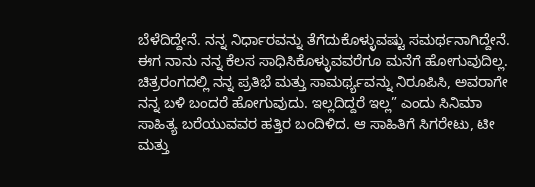ಬೆಳೆದಿದ್ದೇನೆ. ನನ್ನ ನಿರ್ಧಾರವನ್ನು ತೆಗೆದುಕೊಳ್ಳುವಷ್ಟು ಸಮರ್ಥನಾಗಿದ್ದೇನೆ. ಈಗ ನಾನು ನನ್ನ ಕೆಲಸ ಸಾಧಿಸಿಕೊಳ್ಳುವವರೆಗೂ ಮನೆಗೆ ಹೋಗುವುದಿಲ್ಲ. ಚಿತ್ರರಂಗದಲ್ಲಿ ನನ್ನ ಪ್ರತಿಭೆ ಮತ್ತು ಸಾಮರ್ಥ್ಯವನ್ನು ನಿರೂಪಿಸಿ, ಅವರಾಗೇ ನನ್ನ ಬಳಿ ಬಂದರೆ ಹೋಗುವುದು. ಇಲ್ಲದಿದ್ದರೆ ಇಲ್ಲ” ಎಂದು ಸಿನಿಮಾ ಸಾಹಿತ್ಯ ಬರೆಯುವವರ ಹತ್ತಿರ ಬಂದಿಳಿದ. ಆ ಸಾಹಿತಿಗೆ ಸಿಗರೇಟು, ಟೀ ಮತ್ತು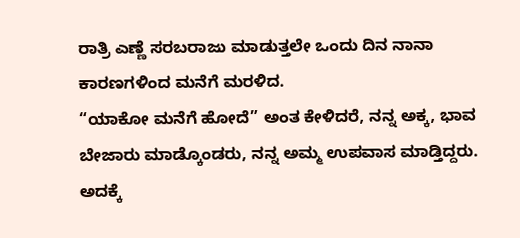ರಾತ್ರಿ ಎಣ್ಣೆ ಸರಬರಾಜು ಮಾಡುತ್ತಲೇ ಒಂದು ದಿನ ನಾನಾ ಕಾರಣಗಳಿಂದ ಮನೆಗೆ ಮರಳಿದ.
“ಯಾಕೋ ಮನೆಗೆ ಹೋದೆ” ಅಂತ ಕೇಳಿದರೆ, ನನ್ನ ಅಕ್ಕ, ಭಾವ ಬೇಜಾರು ಮಾಡ್ಕೊಂಡರು, ನನ್ನ ಅಮ್ಮ ಉಪವಾಸ ಮಾಡ್ತಿದ್ದರು. ಅದಕ್ಕೆ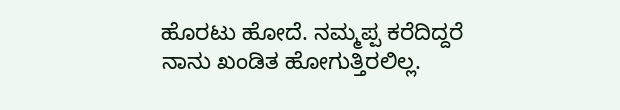ಹೊರಟು ಹೋದೆ. ನಮ್ಮಪ್ಪ ಕರೆದಿದ್ದರೆ ನಾನು ಖಂಡಿತ ಹೋಗುತ್ತಿರಲಿಲ್ಲ.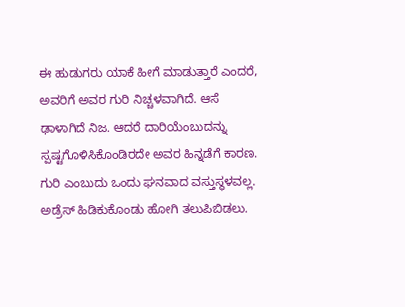ಈ ಹುಡುಗರು ಯಾಕೆ ಹೀಗೆ ಮಾಡುತ್ತಾರೆ ಎಂದರೆ, ಅವರಿಗೆ ಅವರ ಗುರಿ ನಿಚ್ಚಳವಾಗಿದೆ. ಆಸೆ ಢಾಳಾಗಿದೆ ನಿಜ. ಆದರೆ ದಾರಿಯೆಂಬುದನ್ನು ಸ್ಪಷ್ಟಗೊಳಿಸಿಕೊಂಡಿರದೇ ಅವರ ಹಿನ್ನಡೆಗೆ ಕಾರಣ.
ಗುರಿ ಎಂಬುದು ಒಂದು ಘನವಾದ ವಸ್ತುಸ್ಥಳವಲ್ಲ. ಅಡ್ರೆಸ್ ಹಿಡಿಕುಕೊಂಡು ಹೋಗಿ ತಲುಪಿಬಿಡಲು.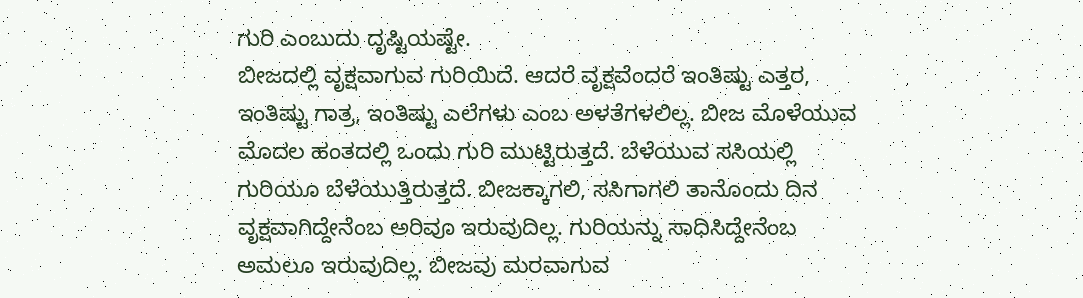ಗುರಿ ಎಂಬುದು ದೃಷ್ಟಿಯಷ್ಟೇ.
ಬೀಜದಲ್ಲಿ ವೃಕ್ಷವಾಗುವ ಗುರಿಯಿದೆ. ಆದರೆ ವೃಕ್ಷವೆಂದರೆ ಇಂತಿಷ್ಟು ಎತ್ತರ, ಇಂತಿಷ್ಟು ಗಾತ್ರ, ಇಂತಿಷ್ಟು ಎಲೆಗಳು ಎಂಬ ಅಳತೆಗಳಲಿಲ್ಲ. ಬೀಜ ಮೊಳೆಯುವ ಮೊದಲ ಹಂತದಲ್ಲಿ ಒಂದು ಗುರಿ ಮುಟ್ಟಿರುತ್ತದೆ. ಬೆಳೆಯುವ ಸಸಿಯಲ್ಲಿ ಗುರಿಯೂ ಬೆಳೆಯುತ್ತಿರುತ್ತದೆ. ಬೀಜಕ್ಕಾಗಲಿ, ಸಸಿಗಾಗಲಿ ತಾನೊಂದು ದಿನ ವೃಕ್ಷವಾಗಿದ್ದೇನೆಂಬ ಅರಿವೂ ಇರುವುದಿಲ್ಲ. ಗುರಿಯನ್ನು ಸಾಧಿಸಿದ್ದೇನೆಂಬ ಅಮಲೂ ಇರುವುದಿಲ್ಲ. ಬೀಜವು ಮರವಾಗುವ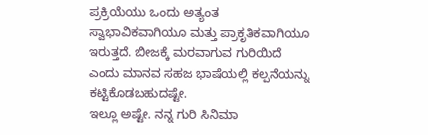ಪ್ರಕ್ರಿಯೆಯು ಒಂದು ಅತ್ಯಂತ ಸ್ವಾಭಾವಿಕವಾಗಿಯೂ ಮತ್ತು ಪ್ರಾಕೃತಿಕವಾಗಿಯೂ ಇರುತ್ತದೆ. ಬೀಜಕ್ಕೆ ಮರವಾಗುವ ಗುರಿಯಿದೆ ಎಂದು ಮಾನವ ಸಹಜ ಭಾಷೆಯಲ್ಲಿ ಕಲ್ಪನೆಯನ್ನು ಕಟ್ಟಿಕೊಡಬಹುದಷ್ಟೇ.
ಇಲ್ಲೂ ಅಷ್ಟೇ. ನನ್ನ ಗುರಿ ಸಿನಿಮಾ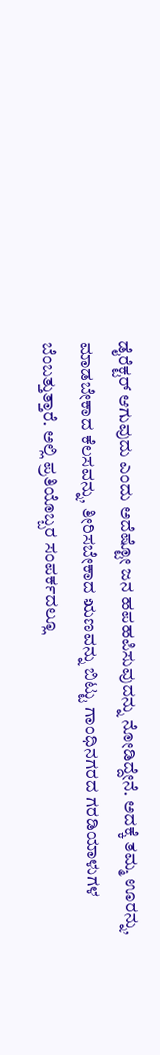ಡೈರೆಕ್ಟರ್ ಆಗುವುದು ಎಂದು ಅದೆಷ್ಟೋ ಜನ ಹಪಹಪಿಸುವುದನ್ನು ನೋಡಿದ್ದೇನೆ. ಅದಕ್ಕೆ ತಮ್ಮ ಊರನ್ನು, ಮಾಡಬೇಕಾದ ಕೆಲಸವನ್ನು, ತೀರಿಸಬೇಕಾದ ಋಣವನ್ನು ಬಿಟ್ಟು ಗಾಂಧಿನಗರದ ಗರಡಿಯಾಳುಗಳ ಬೆಂಬತ್ತುತ್ತಾರೆ. ಅಲ್ಲಿ ಪ್ರತಿಯೊಬ್ಬರ ಸಂಪರ್ಕದಲ್ಲೂ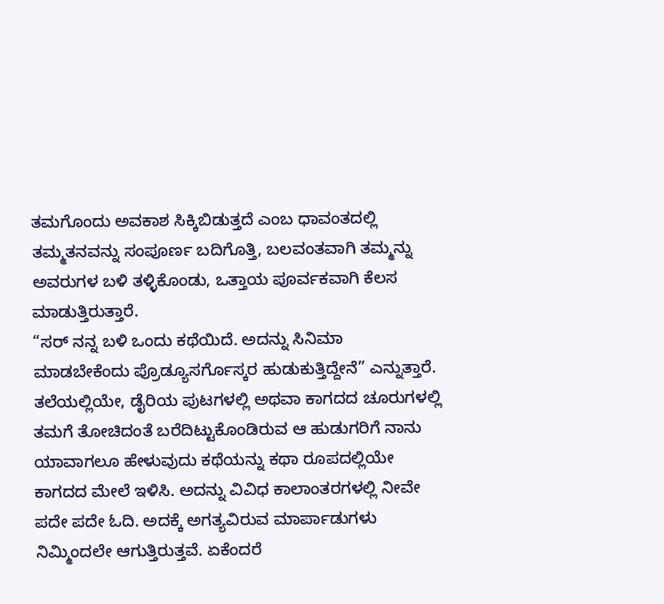ತಮಗೊಂದು ಅವಕಾಶ ಸಿಕ್ಕಿಬಿಡುತ್ತದೆ ಎಂಬ ಧಾವಂತದಲ್ಲಿ ತಮ್ಮತನವನ್ನು ಸಂಪೂರ್ಣ ಬದಿಗೊತ್ತಿ, ಬಲವಂತವಾಗಿ ತಮ್ಮನ್ನು ಅವರುಗಳ ಬಳಿ ತಳ್ಳಿಕೊಂಡು, ಒತ್ತಾಯ ಪೂರ್ವಕವಾಗಿ ಕೆಲಸ ಮಾಡುತ್ತಿರುತ್ತಾರೆ.
“ಸರ್ ನನ್ನ ಬಳಿ ಒಂದು ಕಥೆಯಿದೆ. ಅದನ್ನು ಸಿನಿಮಾ ಮಾಡಬೇಕೆಂದು ಪ್ರೊಡ್ಯೂಸರ್ಗೊಸ್ಕರ ಹುಡುಕುತ್ತಿದ್ದೇನೆ” ಎನ್ನುತ್ತಾರೆ.
ತಲೆಯಲ್ಲಿಯೇ, ಡೈರಿಯ ಪುಟಗಳಲ್ಲಿ ಅಥವಾ ಕಾಗದದ ಚೂರುಗಳಲ್ಲಿ ತಮಗೆ ತೋಚಿದಂತೆ ಬರೆದಿಟ್ಟುಕೊಂಡಿರುವ ಆ ಹುಡುಗರಿಗೆ ನಾನು ಯಾವಾಗಲೂ ಹೇಳುವುದು ಕಥೆಯನ್ನು ಕಥಾ ರೂಪದಲ್ಲಿಯೇ ಕಾಗದದ ಮೇಲೆ ಇಳಿಸಿ. ಅದನ್ನು ವಿವಿಧ ಕಾಲಾಂತರಗಳಲ್ಲಿ ನೀವೇ ಪದೇ ಪದೇ ಓದಿ. ಅದಕ್ಕೆ ಅಗತ್ಯವಿರುವ ಮಾರ್ಪಾಡುಗಳು ನಿಮ್ಮಿಂದಲೇ ಆಗುತ್ತಿರುತ್ತವೆ. ಏಕೆಂದರೆ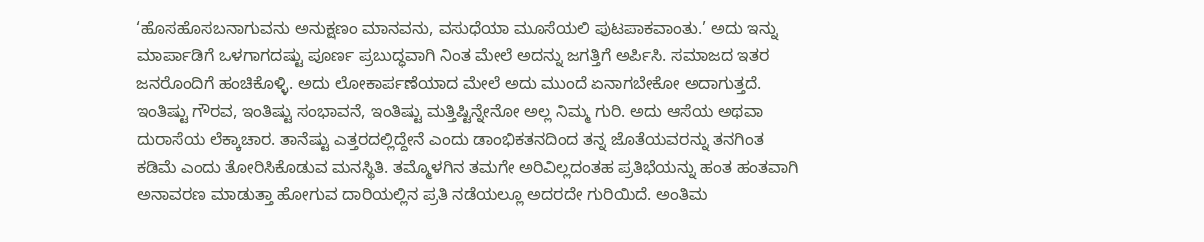‘ಹೊಸಹೊಸಬನಾಗುವನು ಅನುಕ್ಷಣಂ ಮಾನವನು, ವಸುಧೆಯಾ ಮೂಸೆಯಲಿ ಪುಟಪಾಕವಾಂತು.’ ಅದು ಇನ್ನು ಮಾರ್ಪಾಡಿಗೆ ಒಳಗಾಗದಷ್ಟು ಪೂರ್ಣ ಪ್ರಬುದ್ಧವಾಗಿ ನಿಂತ ಮೇಲೆ ಅದನ್ನು ಜಗತ್ತಿಗೆ ಅರ್ಪಿಸಿ. ಸಮಾಜದ ಇತರ ಜನರೊಂದಿಗೆ ಹಂಚಿಕೊಳ್ಳಿ. ಅದು ಲೋಕಾರ್ಪಣೆಯಾದ ಮೇಲೆ ಅದು ಮುಂದೆ ಏನಾಗಬೇಕೋ ಅದಾಗುತ್ತದೆ.
ಇಂತಿಷ್ಟು ಗೌರವ, ಇಂತಿಷ್ಟು ಸಂಭಾವನೆ, ಇಂತಿಷ್ಟು ಮತ್ತಿಷ್ಟಿನ್ನೇನೋ ಅಲ್ಲ ನಿಮ್ಮ ಗುರಿ. ಅದು ಆಸೆಯ ಅಥವಾ ದುರಾಸೆಯ ಲೆಕ್ಕಾಚಾರ. ತಾನೆಷ್ಟು ಎತ್ತರದಲ್ಲಿದ್ದೇನೆ ಎಂದು ಡಾಂಭಿಕತನದಿಂದ ತನ್ನ ಜೊತೆಯವರನ್ನು ತನಗಿಂತ ಕಡಿಮೆ ಎಂದು ತೋರಿಸಿಕೊಡುವ ಮನಸ್ಥಿತಿ. ತಮ್ಮೊಳಗಿನ ತಮಗೇ ಅರಿವಿಲ್ಲದಂತಹ ಪ್ರತಿಭೆಯನ್ನು ಹಂತ ಹಂತವಾಗಿ ಅನಾವರಣ ಮಾಡುತ್ತಾ ಹೋಗುವ ದಾರಿಯಲ್ಲಿನ ಪ್ರತಿ ನಡೆಯಲ್ಲೂ ಅದರದೇ ಗುರಿಯಿದೆ. ಅಂತಿಮ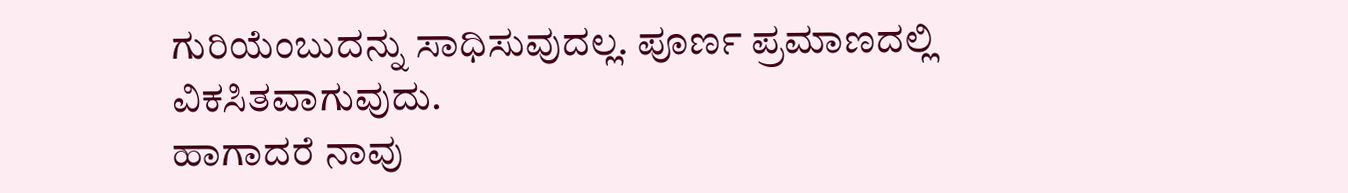ಗುರಿಯೆಂಬುದನ್ನು ಸಾಧಿಸುವುದಲ್ಲ. ಪೂರ್ಣ ಪ್ರಮಾಣದಲ್ಲಿ ವಿಕಸಿತವಾಗುವುದು.
ಹಾಗಾದರೆ ನಾವು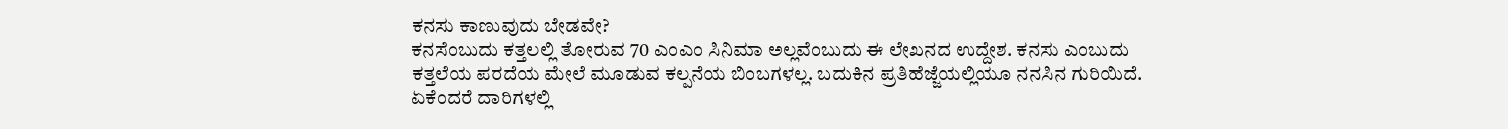ಕನಸು ಕಾಣುವುದು ಬೇಡವೇ?
ಕನಸೆಂಬುದು ಕತ್ತಲಲ್ಲಿ ತೋರುವ 70 ಎಂಎಂ ಸಿನಿಮಾ ಅಲ್ಲವೆಂಬುದು ಈ ಲೇಖನದ ಉದ್ದೇಶ. ಕನಸು ಎಂಬುದು ಕತ್ತಲೆಯ ಪರದೆಯ ಮೇಲೆ ಮೂಡುವ ಕಲ್ಪನೆಯ ಬಿಂಬಗಳಲ್ಲ. ಬದುಕಿನ ಪ್ರತಿಹೆಜ್ಜೆಯಲ್ಲಿಯೂ ನನಸಿನ ಗುರಿಯಿದೆ. ಏಕೆಂದರೆ ದಾರಿಗಳಲ್ಲಿ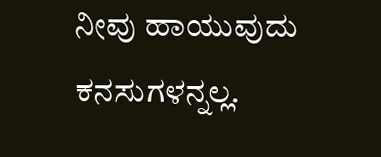ನೀವು ಹಾಯುವುದು ಕನಸುಗಳನ್ನಲ್ಲ.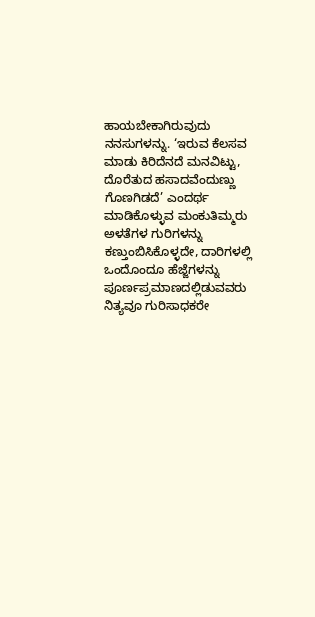ಹಾಯಬೇಕಾಗಿರುವುದು ನನಸುಗಳನ್ನು. ‘ಇರುವ ಕೆಲಸವ ಮಾಡು ಕಿರಿದೆನದೆ ಮನವಿಟ್ಟು, ದೊರೆತುದ ಹಸಾದವೆಂದುಣ್ಣು ಗೊಣಗಿಡದೆ’ ಎಂದರ್ಥ ಮಾಡಿಕೊಳ್ಳುವ ಮಂಕುತಿಮ್ಮರು ಅಳತೆಗಳ ಗುರಿಗಳನ್ನು ಕಣ್ತುಂಬಿಸಿಕೊಳ್ಳದೇ, ದಾರಿಗಳಲ್ಲಿ ಒಂದೊಂದೂ ಹೆಜ್ಜೆಗಳನ್ನು ಪೂರ್ಣಪ್ರಮಾಣದಲ್ಲಿಡುವವರು ನಿತ್ಯವೂ ಗುರಿಸಾಧಕರೇ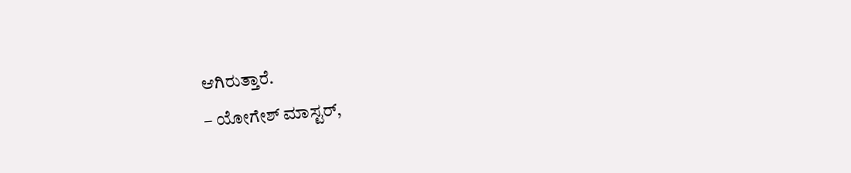ಆಗಿರುತ್ತಾರೆ.
– ಯೋಗೇಶ್ ಮಾಸ್ಟರ್,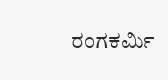ರಂಗಕರ್ಮಿ